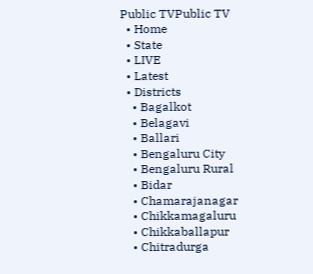Public TVPublic TV
  • Home
  • State
  • LIVE
  • Latest
  • Districts
    • Bagalkot
    • Belagavi
    • Ballari
    • Bengaluru City
    • Bengaluru Rural
    • Bidar
    • Chamarajanagar
    • Chikkamagaluru
    • Chikkaballapur
    • Chitradurga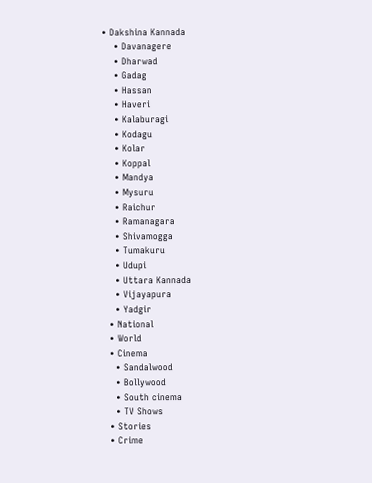• Dakshina Kannada
    • Davanagere
    • Dharwad
    • Gadag
    • Hassan
    • Haveri
    • Kalaburagi
    • Kodagu
    • Kolar
    • Koppal
    • Mandya
    • Mysuru
    • Raichur
    • Ramanagara
    • Shivamogga
    • Tumakuru
    • Udupi
    • Uttara Kannada
    • Vijayapura
    • Yadgir
  • National
  • World
  • Cinema
    • Sandalwood
    • Bollywood
    • South cinema
    • TV Shows
  • Stories
  • Crime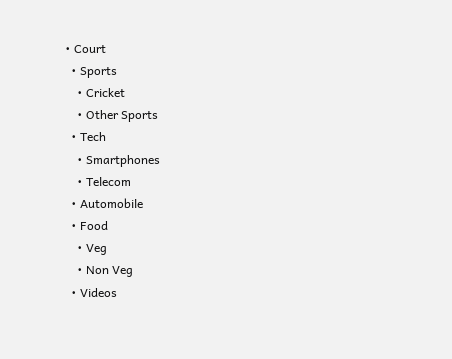• Court
  • Sports
    • Cricket
    • Other Sports
  • Tech
    • Smartphones
    • Telecom
  • Automobile
  • Food
    • Veg
    • Non Veg
  • Videos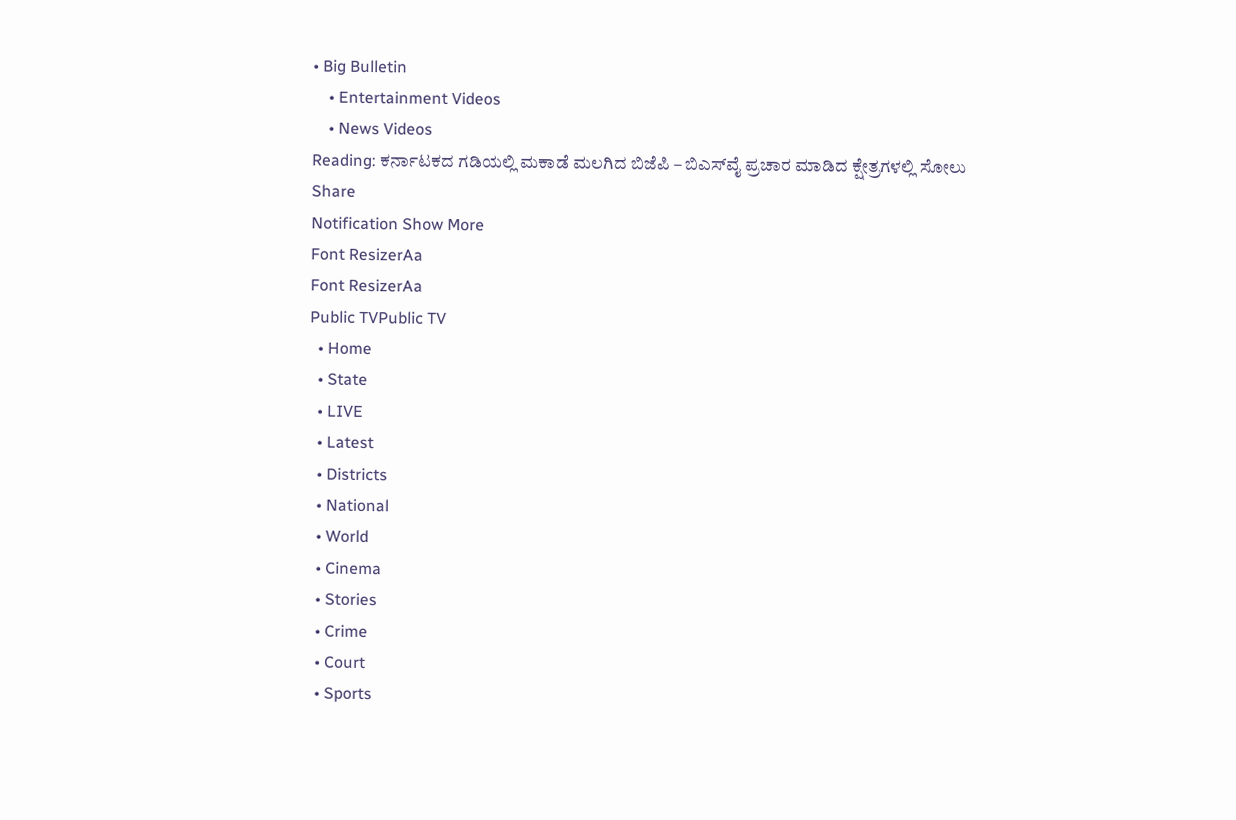• Big Bulletin
    • Entertainment Videos
    • News Videos
Reading: ಕರ್ನಾಟಕದ ಗಡಿಯಲ್ಲಿ ಮಕಾಡೆ ಮಲಗಿದ ಬಿಜೆಪಿ – ಬಿಎಸ್‍ವೈ ಪ್ರಚಾರ ಮಾಡಿದ ಕ್ಷೇತ್ರಗಳಲ್ಲಿ ಸೋಲು
Share
Notification Show More
Font ResizerAa
Font ResizerAa
Public TVPublic TV
  • Home
  • State
  • LIVE
  • Latest
  • Districts
  • National
  • World
  • Cinema
  • Stories
  • Crime
  • Court
  • Sports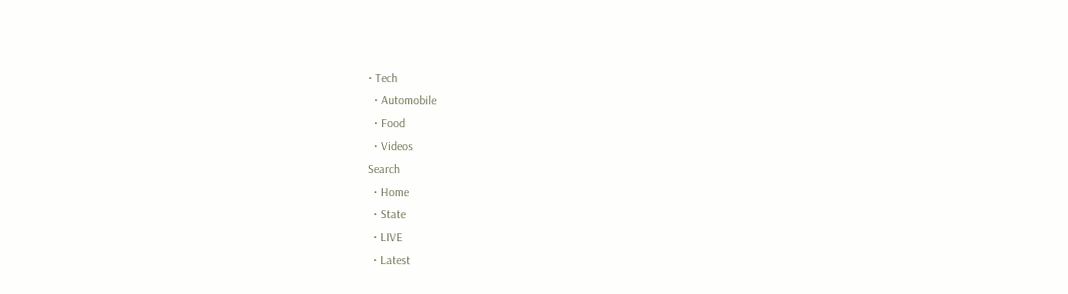• Tech
  • Automobile
  • Food
  • Videos
Search
  • Home
  • State
  • LIVE
  • Latest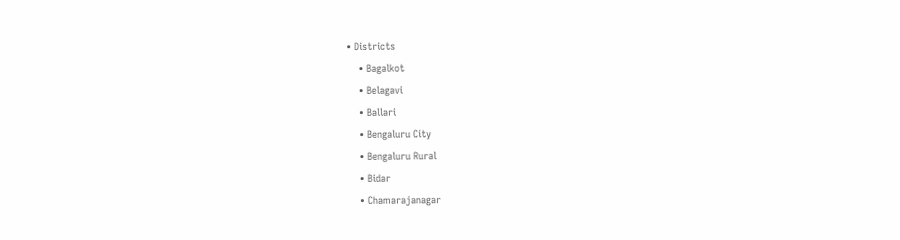• Districts
    • Bagalkot
    • Belagavi
    • Ballari
    • Bengaluru City
    • Bengaluru Rural
    • Bidar
    • Chamarajanagar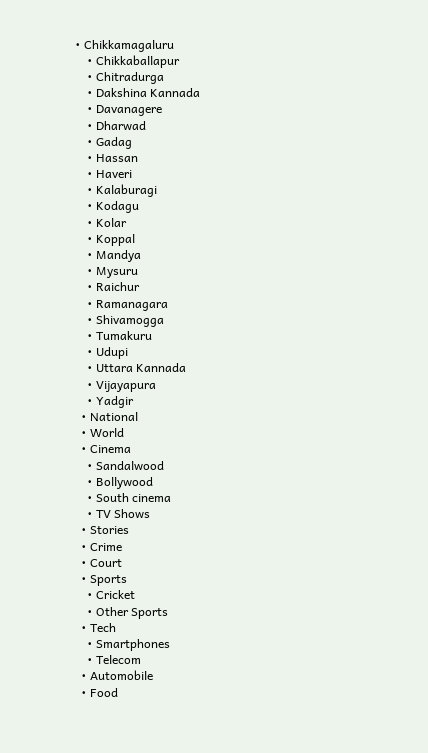• Chikkamagaluru
    • Chikkaballapur
    • Chitradurga
    • Dakshina Kannada
    • Davanagere
    • Dharwad
    • Gadag
    • Hassan
    • Haveri
    • Kalaburagi
    • Kodagu
    • Kolar
    • Koppal
    • Mandya
    • Mysuru
    • Raichur
    • Ramanagara
    • Shivamogga
    • Tumakuru
    • Udupi
    • Uttara Kannada
    • Vijayapura
    • Yadgir
  • National
  • World
  • Cinema
    • Sandalwood
    • Bollywood
    • South cinema
    • TV Shows
  • Stories
  • Crime
  • Court
  • Sports
    • Cricket
    • Other Sports
  • Tech
    • Smartphones
    • Telecom
  • Automobile
  • Food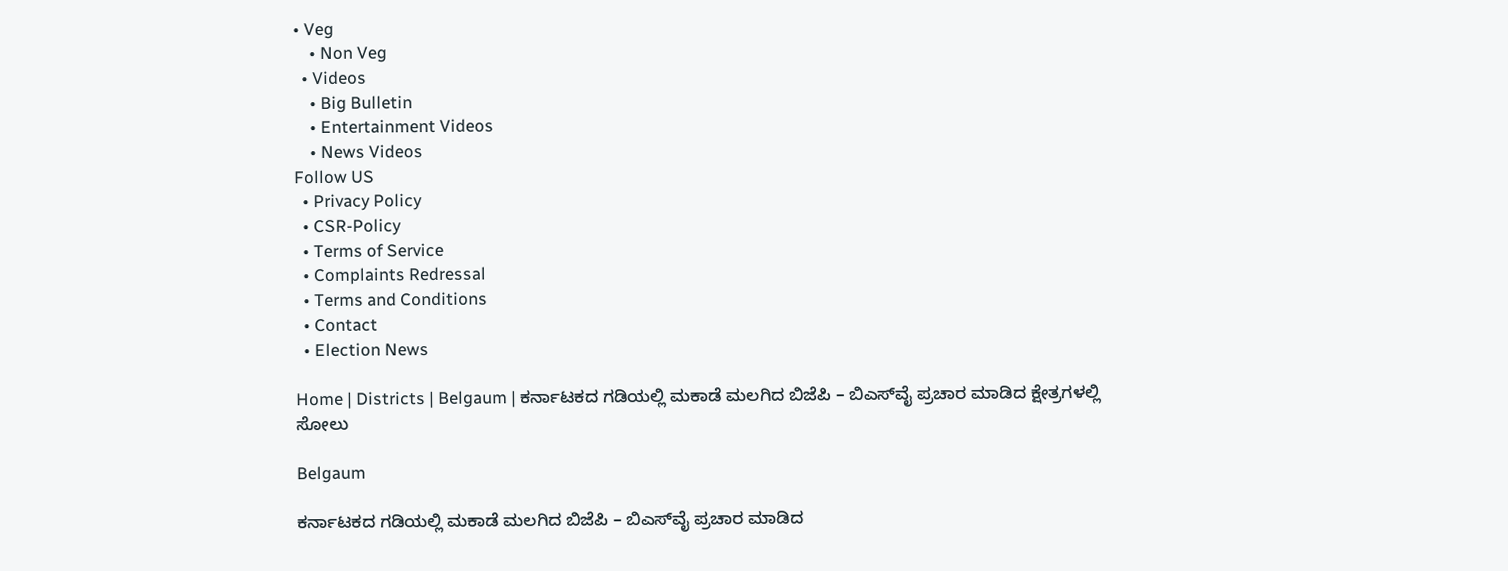• Veg
    • Non Veg
  • Videos
    • Big Bulletin
    • Entertainment Videos
    • News Videos
Follow US
  • Privacy Policy
  • CSR-Policy
  • Terms of Service
  • Complaints Redressal
  • Terms and Conditions
  • Contact
  • Election News

Home | Districts | Belgaum | ಕರ್ನಾಟಕದ ಗಡಿಯಲ್ಲಿ ಮಕಾಡೆ ಮಲಗಿದ ಬಿಜೆಪಿ – ಬಿಎಸ್‍ವೈ ಪ್ರಚಾರ ಮಾಡಿದ ಕ್ಷೇತ್ರಗಳಲ್ಲಿ ಸೋಲು

Belgaum

ಕರ್ನಾಟಕದ ಗಡಿಯಲ್ಲಿ ಮಕಾಡೆ ಮಲಗಿದ ಬಿಜೆಪಿ – ಬಿಎಸ್‍ವೈ ಪ್ರಚಾರ ಮಾಡಿದ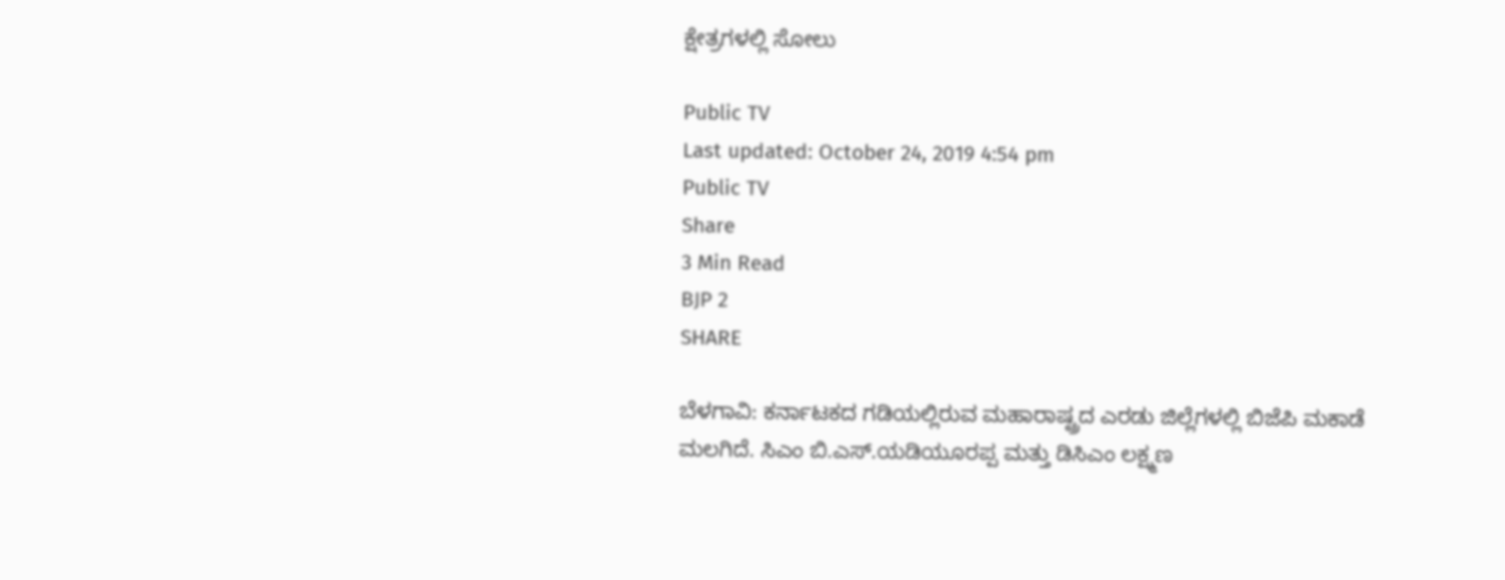ಕ್ಷೇತ್ರಗಳಲ್ಲಿ ಸೋಲು

Public TV
Last updated: October 24, 2019 4:54 pm
Public TV
Share
3 Min Read
BJP 2
SHARE

ಬೆಳಗಾವಿ: ಕರ್ನಾಟಕದ ಗಡಿಯಲ್ಲಿರುವ ಮಹಾರಾಷ್ಟ್ರದ ಎರಡು ಜಿಲ್ಲೆಗಳಲ್ಲಿ ಬಿಜೆಪಿ ಮಕಾಡೆ ಮಲಗಿದೆ. ಸಿಎಂ ಬಿ.ಎಸ್.ಯಡಿಯೂರಪ್ಪ ಮತ್ತು ಡಿಸಿಎಂ ಲಕ್ಷ್ಮಣ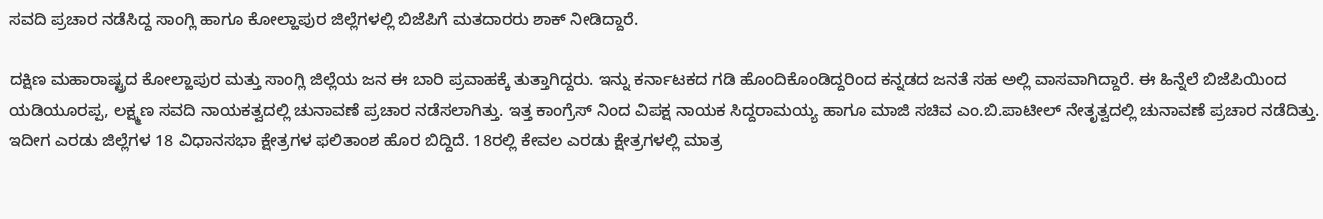ಸವದಿ ಪ್ರಚಾರ ನಡೆಸಿದ್ದ ಸಾಂಗ್ಲಿ ಹಾಗೂ ಕೋಲ್ಹಾಪುರ ಜಿಲ್ಲೆಗಳಲ್ಲಿ ಬಿಜೆಪಿಗೆ ಮತದಾರರು ಶಾಕ್ ನೀಡಿದ್ದಾರೆ.

ದಕ್ಷಿಣ ಮಹಾರಾಷ್ಟ್ರದ ಕೋಲ್ಹಾಪುರ ಮತ್ತು ಸಾಂಗ್ಲಿ ಜಿಲ್ಲೆಯ ಜನ ಈ ಬಾರಿ ಪ್ರವಾಹಕ್ಕೆ ತುತ್ತಾಗಿದ್ದರು. ಇನ್ನು ಕರ್ನಾಟಕದ ಗಡಿ ಹೊಂದಿಕೊಂಡಿದ್ದರಿಂದ ಕನ್ನಡದ ಜನತೆ ಸಹ ಅಲ್ಲಿ ವಾಸವಾಗಿದ್ದಾರೆ. ಈ ಹಿನ್ನೆಲೆ ಬಿಜೆಪಿಯಿಂದ ಯಡಿಯೂರಪ್ಪ, ಲಕ್ಷ್ಮಣ ಸವದಿ ನಾಯಕತ್ವದಲ್ಲಿ ಚುನಾವಣೆ ಪ್ರಚಾರ ನಡೆಸಲಾಗಿತ್ತು. ಇತ್ತ ಕಾಂಗ್ರೆಸ್ ನಿಂದ ವಿಪಕ್ಷ ನಾಯಕ ಸಿದ್ದರಾಮಯ್ಯ ಹಾಗೂ ಮಾಜಿ ಸಚಿವ ಎಂ.ಬಿ.ಪಾಟೀಲ್ ನೇತೃತ್ವದಲ್ಲಿ ಚುನಾವಣೆ ಪ್ರಚಾರ ನಡೆದಿತ್ತು. ಇದೀಗ ಎರಡು ಜಿಲ್ಲೆಗಳ 18 ವಿಧಾನಸಭಾ ಕ್ಷೇತ್ರಗಳ ಫಲಿತಾಂಶ ಹೊರ ಬಿದ್ದಿದೆ. 18ರಲ್ಲಿ ಕೇವಲ ಎರಡು ಕ್ಷೇತ್ರಗಳಲ್ಲಿ ಮಾತ್ರ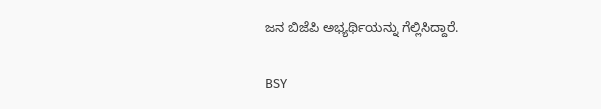ಜನ ಬಿಜೆಪಿ ಅಭ್ಯರ್ಥಿಯನ್ನು ಗೆಲ್ಲಿಸಿದ್ದಾರೆ.

BSY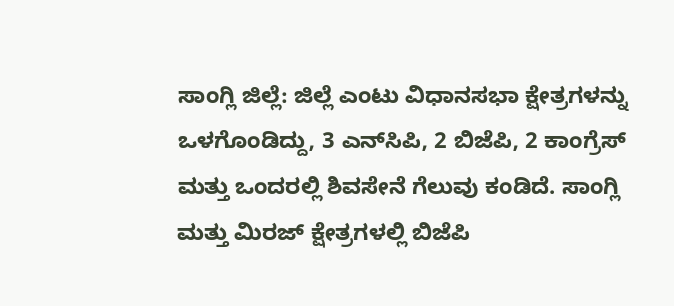ಸಾಂಗ್ಲಿ ಜಿಲ್ಲೆ: ಜಿಲ್ಲೆ ಎಂಟು ವಿಧಾನಸಭಾ ಕ್ಷೇತ್ರಗಳನ್ನು ಒಳಗೊಂಡಿದ್ದು, 3 ಎನ್‍ಸಿಪಿ, 2 ಬಿಜೆಪಿ, 2 ಕಾಂಗ್ರೆಸ್ ಮತ್ತು ಒಂದರಲ್ಲಿ ಶಿವಸೇನೆ ಗೆಲುವು ಕಂಡಿದೆ. ಸಾಂಗ್ಲಿ ಮತ್ತು ಮಿರಜ್ ಕ್ಷೇತ್ರಗಳಲ್ಲಿ ಬಿಜೆಪಿ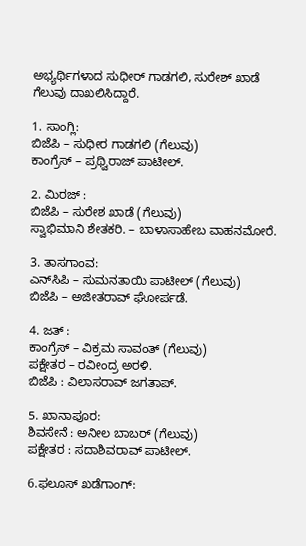ಅಭ್ಯರ್ಥಿಗಳಾದ ಸುಧೀರ್ ಗಾಡಗಲಿ, ಸುರೇಶ್ ಖಾಡೆ ಗೆಲುವು ದಾಖಲಿಸಿದ್ದಾರೆ.

1. ಸಾಂಗ್ಲಿ:
ಬಿಜೆಪಿ – ಸುಧೀರ ಗಾಡಗಲಿ (ಗೆಲುವು)
ಕಾಂಗ್ರೆಸ್ – ಪ್ರಥ್ವಿರಾಜ್ ಪಾಟೀಲ್.

2. ಮಿರಜ್ :
ಬಿಜೆಪಿ – ಸುರೇಶ ಖಾಡೆ (ಗೆಲುವು)
ಸ್ವಾಭಿಮಾನಿ ಶೇತಕರಿ. – ಬಾಳಾಸಾಹೇಬ ವಾಹನಮೋರೆ.

3. ತಾಸಗಾಂವ:
ಎನ್‍ಸಿಪಿ – ಸುಮನತಾಯಿ ಪಾಟೀಲ್ (ಗೆಲುವು)
ಬಿಜೆಪಿ – ಅಜೀತರಾವ್ ಘೋರ್ಪಡೆ.

4. ಜತ್ :
ಕಾಂಗ್ರೆಸ್ – ವಿಕ್ರಮ ಸಾವಂತ್ (ಗೆಲುವು)
ಪಕ್ಷೇತರ – ರವೀಂದ್ರ ಅರಳಿ.
ಬಿಜೆಪಿ : ವಿಲಾಸರಾವ್ ಜಗತಾಪ್.

5. ಖಾನಾಪೂರ:
ಶಿವಸೇನೆ : ಅನೀಲ ಬಾಬರ್ (ಗೆಲುವು)
ಪಕ್ಷೇತರ : ಸದಾಶಿವರಾವ್ ಪಾಟೀಲ್.

6.ಫಲೂಸ್ ಖಡೆಗಾಂಗ್: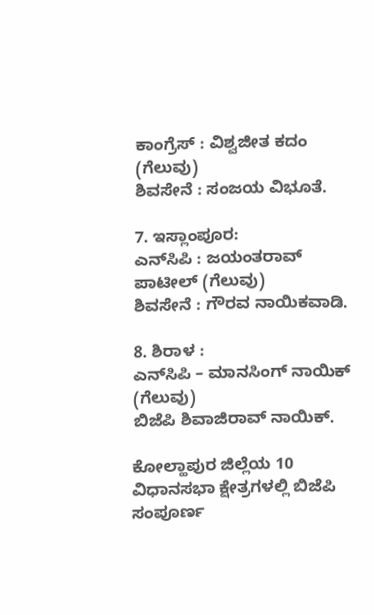ಕಾಂಗ್ರೆಸ್ : ವಿಶ್ವಜೀತ ಕದಂ (ಗೆಲುವು)
ಶಿವಸೇನೆ : ಸಂಜಯ ವಿಭೂತೆ.

7. ಇಸ್ಲಾಂಪೂರ:
ಎನ್‍ಸಿಪಿ : ಜಯಂತರಾವ್ ಪಾಟೀಲ್ (ಗೆಲುವು)
ಶಿವಸೇನೆ : ಗೌರವ ನಾಯಿಕವಾಡಿ.

8. ಶಿರಾಳ :
ಎನ್‍ಸಿಪಿ – ಮಾನಸಿಂಗ್ ನಾಯಿಕ್ (ಗೆಲುವು)
ಬಿಜೆಪಿ ಶಿವಾಜಿರಾವ್ ನಾಯಿಕ್.

ಕೋಲ್ಹಾಪುರ ಜಿಲ್ಲೆಯ 10 ವಿಧಾನಸಭಾ ಕ್ಷೇತ್ರಗಳಲ್ಲಿ ಬಿಜೆಪಿ ಸಂಪೂರ್ಣ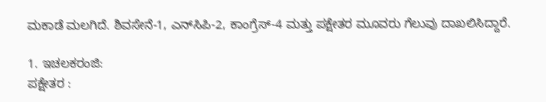ಮಕಾಡೆ ಮಲಗಿದೆ. ಶಿವಸೇನೆ-1, ಎನ್‍ಸಿಪಿ-2, ಕಾಂಗ್ರೆಸ್-4 ಮತ್ತು ಪಕ್ಷೇತರ ಮೂವರು ಗೆಲುವು ದಾಖಲಿಸಿದ್ದಾರೆ.

1. ಇಚಲಕರಂಜಿ:
ಪಕ್ಷೇತರ :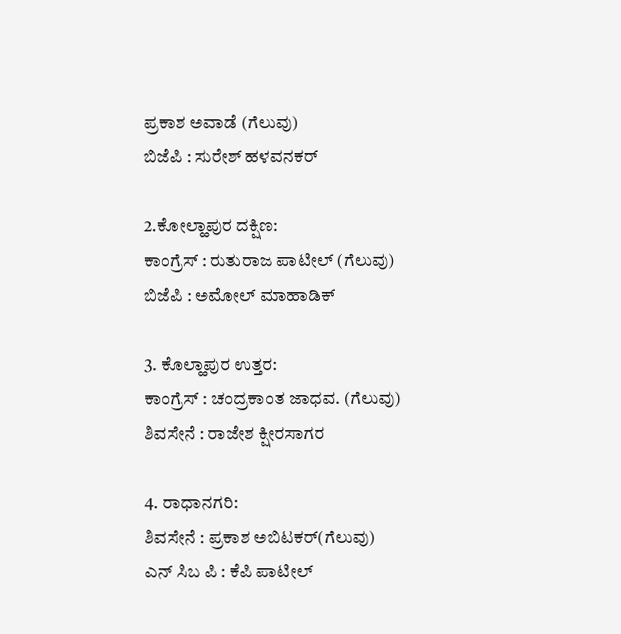ಪ್ರಕಾಶ ಅವಾಡೆ (ಗೆಲುವು)
ಬಿಜೆಪಿ : ಸುರೇಶ್ ಹಳವನಕರ್

2.ಕೋಲ್ಹಾಪುರ ದಕ್ಷಿಣ:
ಕಾಂಗ್ರೆಸ್ : ರುತುರಾಜ ಪಾಟೀಲ್ (ಗೆಲುವು)
ಬಿಜೆಪಿ : ಅಮೋಲ್ ಮಾಹಾಡಿಕ್

3. ಕೊಲ್ಹಾಪುರ ಉತ್ತರ:
ಕಾಂಗ್ರೆಸ್ : ಚಂದ್ರಕಾಂತ ಜಾಧವ. (ಗೆಲುವು)
ಶಿವಸೇನೆ : ರಾಜೇಶ ಕ್ಷೀರಸಾಗರ

4. ರಾಧಾನಗರಿ:
ಶಿವಸೇನೆ : ಪ್ರಕಾಶ ಅಬಿಟಕರ್(ಗೆಲುವು)
ಎನ್ ಸಿಬ ಪಿ : ಕೆಪಿ ಪಾಟೀಲ್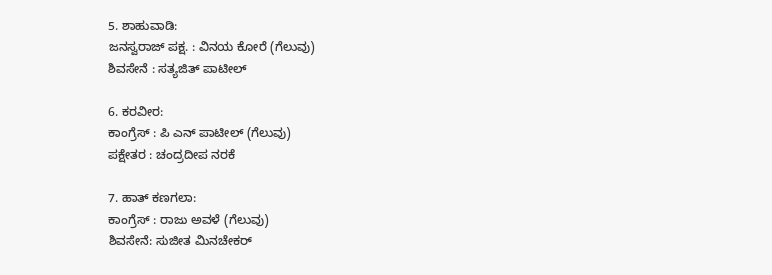5. ಶಾಹುವಾಡಿ:
ಜನಸ್ವರಾಜ್ ಪಕ್ಷ. : ವಿನಯ ಕೋರೆ (ಗೆಲುವು)
ಶಿವಸೇನೆ : ಸತ್ಯಜಿತ್ ಪಾಟೀಲ್

6. ಕರವೀರ:
ಕಾಂಗ್ರೆಸ್ : ಪಿ ಎನ್ ಪಾಟೀಲ್ (ಗೆಲುವು)
ಪಕ್ಷೇತರ : ಚಂದ್ರದೀಪ ನರಕೆ

7. ಹಾತ್ ಕಣಗಲಾ:
ಕಾಂಗ್ರೆಸ್ : ರಾಜು ಅವಳೆ (ಗೆಲುವು)
ಶಿವಸೇನೆ: ಸುಜೀತ ಮಿನಚೇಕರ್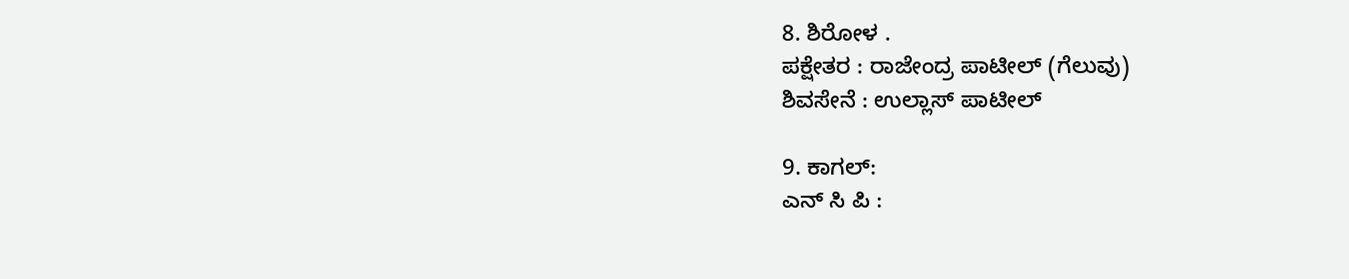8. ಶಿರೋಳ .
ಪಕ್ಷೇತರ : ರಾಜೇಂದ್ರ ಪಾಟೀಲ್ (ಗೆಲುವು)
ಶಿವಸೇನೆ : ಉಲ್ಲಾಸ್ ಪಾಟೀಲ್

9. ಕಾಗಲ್:
ಎನ್ ಸಿ ಪಿ :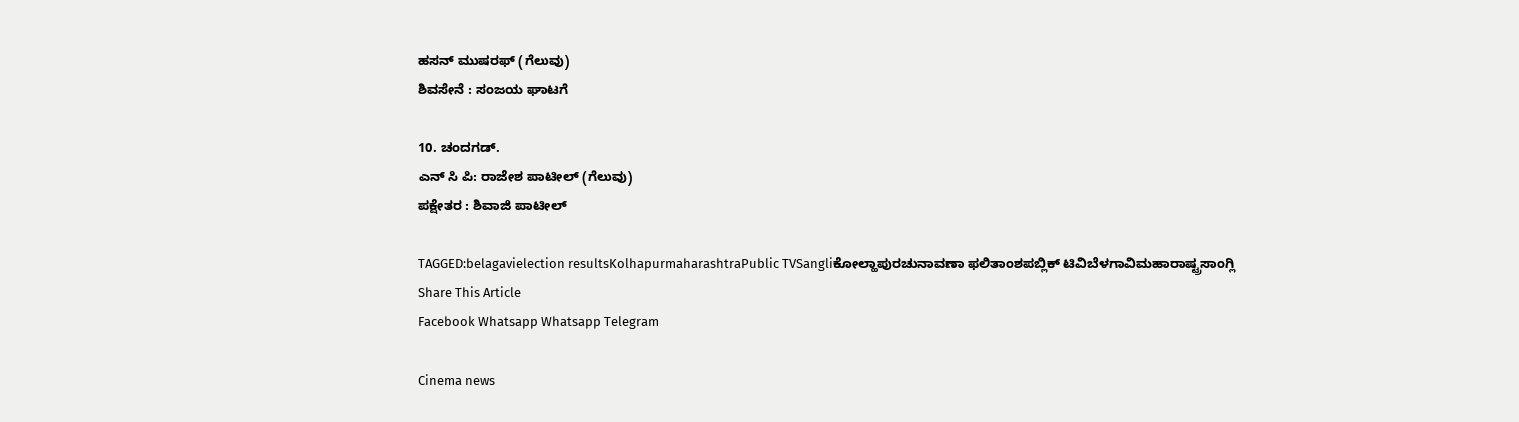ಹಸನ್ ಮುಷರಫ್ (ಗೆಲುವು)
ಶಿವಸೇನೆ : ಸಂಜಯ ಘಾಟಗೆ

10. ಚಂದಗಡ್.
ಎನ್ ಸಿ ಪಿ: ರಾಜೇಶ ಪಾಟೀಲ್ (ಗೆಲುವು)
ಪಕ್ಷೇತರ : ಶಿವಾಜಿ ಪಾಟೀಲ್

TAGGED:belagavielection resultsKolhapurmaharashtraPublic TVSangliಕೋಲ್ಹಾಪುರಚುನಾವಣಾ ಫಲಿತಾಂಶಪಬ್ಲಿಕ್ ಟಿವಿಬೆಳಗಾವಿಮಹಾರಾಷ್ಟ್ರಸಾಂಗ್ಲಿ
Share This Article
Facebook Whatsapp Whatsapp Telegram

Cinema news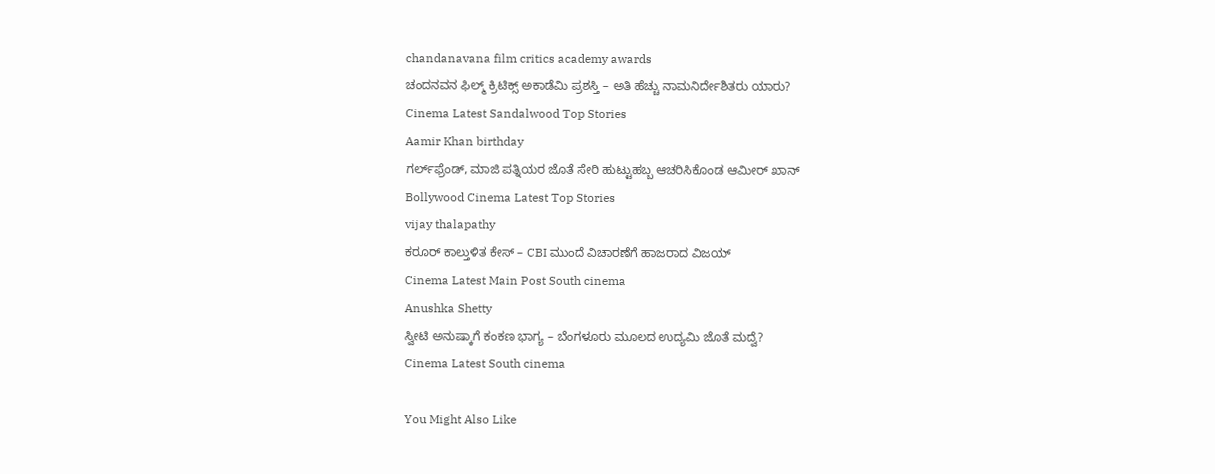chandanavana film critics academy awards
ಚಂದನವನ ಫಿಲ್ಮ್ ಕ್ರಿಟಿಕ್ಸ್ ಅಕಾಡೆಮಿ ಪ್ರಶಸ್ತಿ – ಅತಿ ಹೆಚ್ಚು ನಾಮನಿರ್ದೇಶಿತರು ಯಾರು?
Cinema Latest Sandalwood Top Stories
Aamir Khan birthday
ಗರ್ಲ್‌ಫ್ರೆಂಡ್‌, ಮಾಜಿ ಪತ್ನಿಯರ ಜೊತೆ ಸೇರಿ ಹುಟ್ಟುಹಬ್ಬ ಆಚರಿಸಿಕೊಂಡ ಆಮೀರ್‌ ಖಾನ್‌
Bollywood Cinema Latest Top Stories
vijay thalapathy
ಕರೂರ್‌ ಕಾಲ್ತುಳಿತ ಕೇಸ್‌ – CBI ಮುಂದೆ ವಿಚಾರಣೆಗೆ ಹಾಜರಾದ ವಿಜಯ್‌
Cinema Latest Main Post South cinema
Anushka Shetty
ಸ್ವೀಟಿ ಅನುಷ್ಕಾಗೆ ಕಂಕಣ ಭಾಗ್ಯ – ಬೆಂಗಳೂರು ಮೂಲದ ಉದ್ಯಮಿ ಜೊತೆ ಮದ್ವೆ?
Cinema Latest South cinema

You Might Also Like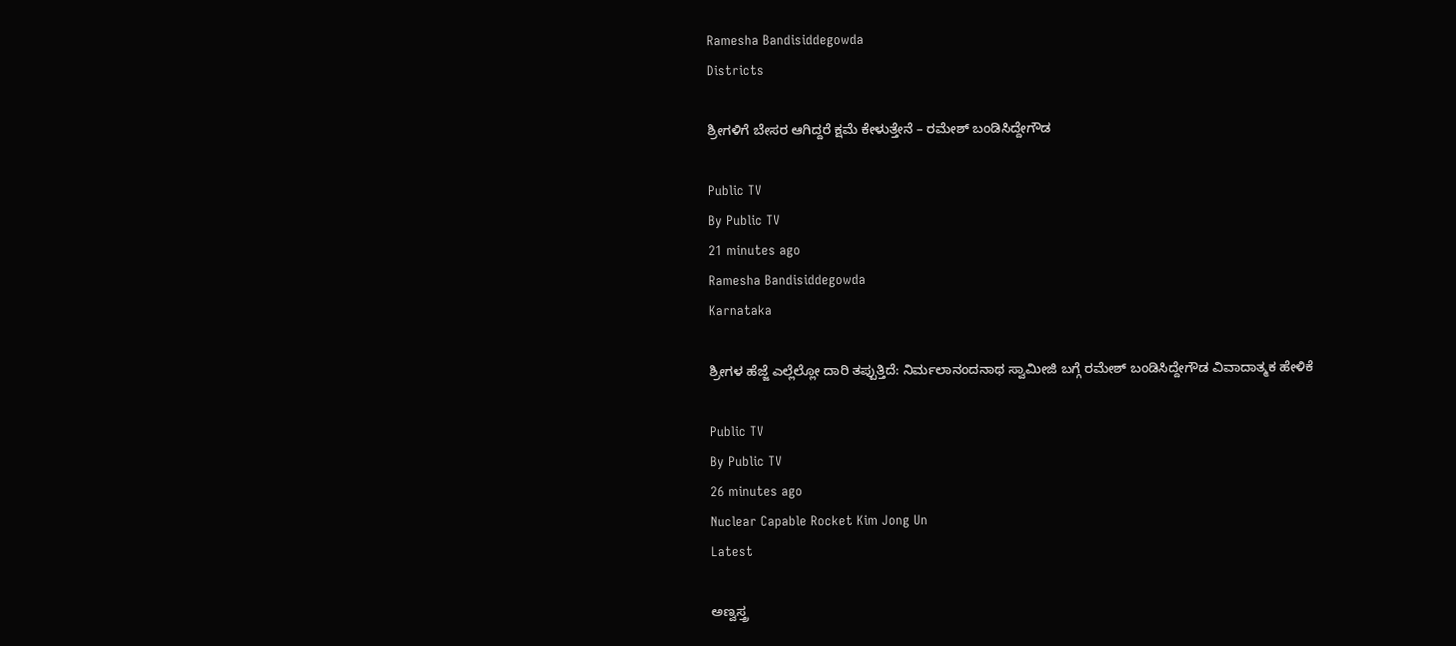Ramesha Bandisiddegowda
Districts

ಶ್ರೀಗಳಿಗೆ ಬೇಸರ ಆಗಿದ್ದರೆ ಕ್ಷಮೆ ಕೇಳುತ್ತೇನೆ – ರಮೇಶ್ ಬಂಡಿಸಿದ್ದೇಗೌಡ

Public TV
By Public TV
21 minutes ago
Ramesha Bandisiddegowda
Karnataka

ಶ್ರೀಗಳ ಹೆಜ್ಜೆ ಎಲ್ಲೆಲ್ಲೋ ದಾರಿ ತಪ್ಪುತ್ತಿದೆ: ನಿರ್ಮಲಾನಂದನಾಥ ಸ್ವಾಮೀಜಿ ಬಗ್ಗೆ ರಮೇಶ್ ಬಂಡಿಸಿದ್ದೇಗೌಡ ವಿವಾದಾತ್ಮಕ ಹೇಳಿಕೆ

Public TV
By Public TV
26 minutes ago
Nuclear Capable Rocket Kim Jong Un
Latest

ಅಣ್ವಸ್ತ್ರ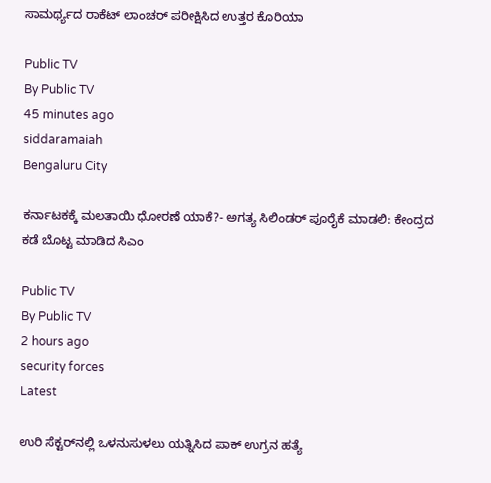ಸಾಮರ್ಥ್ಯದ ರಾಕೆಟ್ ಲಾಂಚರ್ ಪರೀಕ್ಷಿಸಿದ ಉತ್ತರ ಕೊರಿಯಾ

Public TV
By Public TV
45 minutes ago
siddaramaiah
Bengaluru City

ಕರ್ನಾಟಕಕ್ಕೆ ಮಲತಾಯಿ ಧೋರಣೆ ಯಾಕೆ?- ಅಗತ್ಯ ಸಿಲಿಂಡರ್ ಪೂರೈಕೆ ಮಾಡಲಿ: ಕೇಂದ್ರದ ಕಡೆ ಬೊಟ್ಟ ಮಾಡಿದ ಸಿಎಂ

Public TV
By Public TV
2 hours ago
security forces
Latest

ಉರಿ ಸೆಕ್ಟರ್‌ನಲ್ಲಿ ಒಳನುಸುಳಲು ಯತ್ನಿಸಿದ ಪಾಕ್ ಉಗ್ರನ ಹತ್ಯೆ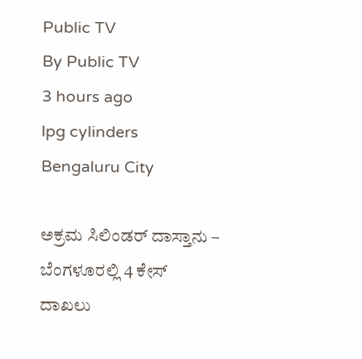Public TV
By Public TV
3 hours ago
lpg cylinders
Bengaluru City

ಅಕ್ರಮ ಸಿಲಿಂಡರ್‌ ದಾಸ್ತಾನು – ಬೆಂಗಳೂರಲ್ಲಿ 4 ಕೇಸ್‌ ದಾಖಲು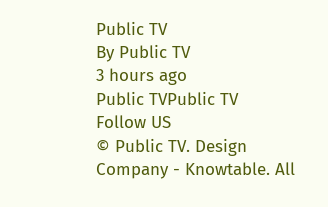Public TV
By Public TV
3 hours ago
Public TVPublic TV
Follow US
© Public TV. Design Company - Knowtable. All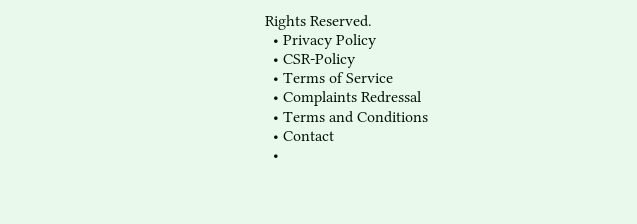Rights Reserved.
  • Privacy Policy
  • CSR-Policy
  • Terms of Service
  • Complaints Redressal
  • Terms and Conditions
  • Contact
  •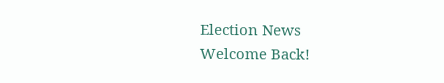Election News
Welcome Back!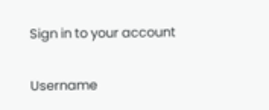Sign in to your account

Username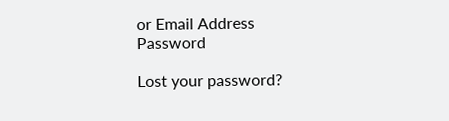or Email Address
Password

Lost your password?